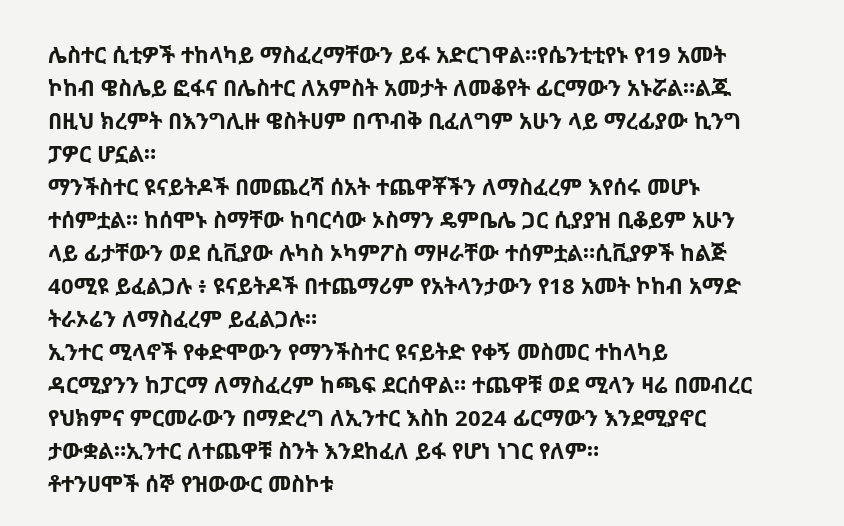ሌስተር ሲቲዎች ተከላካይ ማስፈረማቸውን ይፋ አድርገዋል።የሴንቲቲየኑ የ19 አመት ኮከብ ዌስሌይ ፎፋና በሌስተር ለአምስት አመታት ለመቆየት ፊርማውን አኑሯል።ልጁ በዚህ ክረምት በእንግሊዙ ዌስትሀም በጥብቅ ቢፈለግም አሁን ላይ ማረፊያው ኪንግ ፓዎር ሆኗል።
ማንችስተር ዩናይትዶች በመጨረሻ ሰአት ተጨዋቾችን ለማስፈረም እየሰሩ መሆኑ ተሰምቷል። ከሰሞኑ ስማቸው ከባርሳው ኦስማን ዴምቤሌ ጋር ሲያያዝ ቢቆይም አሁን ላይ ፊታቸውን ወደ ሲቪያው ሉካስ ኦካምፖስ ማዞራቸው ተሰምቷል።ሲቪያዎች ከልጅ 40ሚዩ ይፈልጋሉ ፥ ዩናይትዶች በተጨማሪም የአትላንታውን የ18 አመት ኮከብ አማድ ትራኦሬን ለማስፈረም ይፈልጋሉ።
ኢንተር ሚላኖች የቀድሞውን የማንችስተር ዩናይትድ የቀኝ መስመር ተከላካይ ዳርሚያንን ከፓርማ ለማስፈረም ከጫፍ ደርሰዋል። ተጨዋቹ ወደ ሚላን ዛሬ በመብረር የህክምና ምርመራውን በማድረግ ለኢንተር እስከ 2024 ፊርማውን እንደሚያኖር ታውቋል።ኢንተር ለተጨዋቹ ስንት እንደከፈለ ይፋ የሆነ ነገር የለም።
ቶተንሀሞች ሰኞ የዝውውር መስኮቱ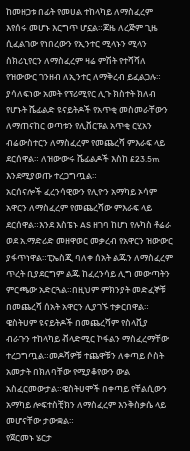ከመዘጋቱ በፊት የመሀል ተከላካይ ለማስፈረም እየሰሩ መሆኑ እርግጥ ሆኗል።ጆዜ ለረጅም ጊዜ ሲፈልገው የነበረውን የኢንተር ሚላኑን ሚላን ስክሪኒየርን ለማስፈረም ዛሬ ምሽት የተሻሻለ የዝውውር ገንዘብ ለኢንተር ለማቅረብ ይፈልጋሉ።
ያሳለፍነው አመት የፕሪሚየር ሊጉ ክስተት ክለብ የሆኑት ሼፊልድ ዩናይትዶች የአጥቂ መስመራቸውን ለማጠናከር ወጣቱን የሊቨርፑል አጥቂ ርሂአን ብሬውስተርን ለማስፈረም የመጨረሻ ምእራፍ ላይ ደርሰዋል። ለዝውውሩ ሼፊልዶች እስከ £23.5m እንደሚያወጡ ተረጋግጧል።
አርሰናሎች ፈረንሳዊውን የሊዮን አማካይ ኦሳም አዋርን ለማስፈረም የመጨረሻው ምእራፍ ላይ ደርሰዋል።እንደ እስፔኑ AS ዘገባ ከሆነ የሉካስ ቶሬራ ወደ አ.ማድሪድ መዘዋወር መቃረብ የአዋርን ዝውውር ያፋጥነዋል።ፒኤስጂ ባለቀ ሰአት ልጁን ለማስፈረም ጥረት ቢያደርግም ልጁ ከፈረንሳይ ሊግ መውጣትን ምርጫው አድርጓል።በዚህም ምክንያት መድፈኞቹ በመጨረሻ ሰአት አዋርን ሊያገኙ ተቃርበዋል።
ዌስትሀም ዩናይትዶች በመጨረሻም የስላቪያ ብራጉን ተከላካይ ቭላድሚር ኮፋልን ማስፈረማቸው ተረጋግጧል።መዶሻዎቹ ተጨዋቹን ለቀጣይ ሶስት አመታት በክለባቸው የሚያቆየውን ውል አስፈርመውታል።ዌስትሀሞች በቀጣይ የቸልሲውን አማካይ ሎፍተስቺክን ለማስፈረም እንቅስቃሴ ላይ መሆናቸው ታውቋል።
የጀርመኑ ሄርታ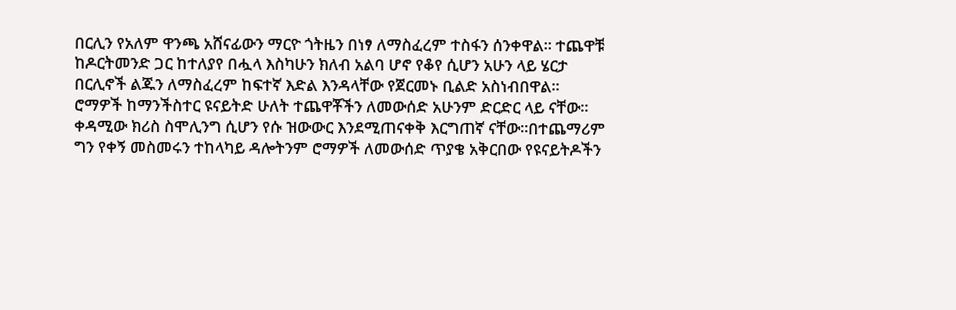በርሊን የአለም ዋንጫ አሸናፊውን ማርዮ ጎትዜን በነፃ ለማስፈረም ተስፋን ሰንቀዋል። ተጨዋቹ ከዶርትመንድ ጋር ከተለያየ በሗላ እስካሁን ክለብ አልባ ሆኖ የቆየ ሲሆን አሁን ላይ ሄርታ በርሊኖች ልጁን ለማስፈረም ከፍተኛ እድል እንዳላቸው የጀርመኑ ቢልድ አስነብበዋል።
ሮማዎች ከማንችስተር ዩናይትድ ሁለት ተጨዋቾችን ለመውሰድ አሁንም ድርድር ላይ ናቸው። ቀዳሚው ክሪስ ስሞሊንግ ሲሆን የሱ ዝውውር እንደሚጠናቀቅ እርግጠኛ ናቸው።በተጨማሪም ግን የቀኝ መስመሩን ተከላካይ ዳሎትንም ሮማዎች ለመውሰድ ጥያቄ አቅርበው የዩናይትዶችን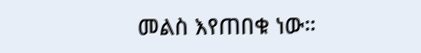መልስ እየጠበቁ ነው።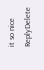it so nice
ReplyDelete